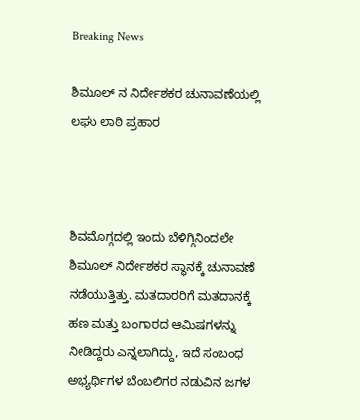Breaking News

ಶಿಮೂಲ್ ನ ನಿರ್ದೇಶಕರ ಚುನಾವಣೆಯಲ್ಲಿ ಲಘು ಲಾಠಿ ಪ್ರಹಾರ



ಶಿವಮೊಗ್ಗದಲ್ಲಿ ಇಂದು ಬೆಳಿಗ್ಗಿನಿಂದಲೇ ಶಿಮೂಲ್ ನಿರ್ದೇಶಕರ ಸ್ಥಾನಕ್ಕೆ ಚುನಾವಣೆ ನಡೆಯುತ್ತಿತ್ತು. ಮತದಾರರಿಗೆ ಮತದಾನಕ್ಕೆ ಹಣ ಮತ್ತು ಬಂಗಾರದ ಆಮಿಷಗಳನ್ನು ನೀಡಿದ್ದರು ಎನ್ನಲಾಗಿದ್ದು, ಇದೆ ಸಂಬಂಧ ಅಭ್ಯರ್ಥಿಗಳ ಬೆಂಬಲಿಗರ ನಡುವಿನ ಜಗಳ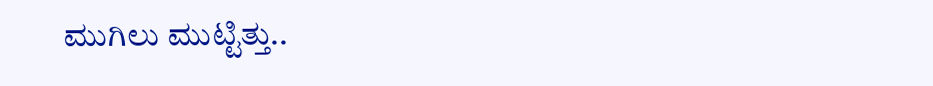ಮುಗಿಲು ಮುಟ್ಟಿತ್ತು..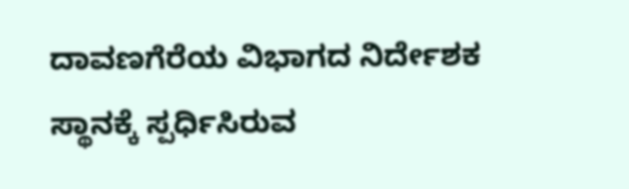ದಾವಣಗೆರೆಯ ವಿಭಾಗದ ನಿರ್ದೇಶಕ ಸ್ಥಾನಕ್ಕೆ ಸ್ಪರ್ಧಿಸಿರುವ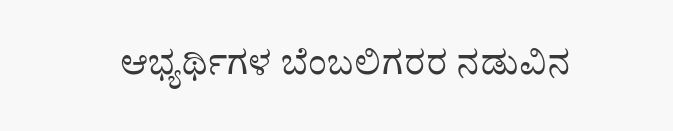ಆಭ್ಯರ್ಥಿಗಳ ಬೆಂಬಲಿಗರರ ನಡುವಿನ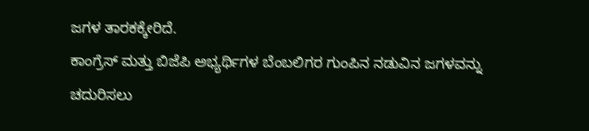ಜಗಳ ತಾರಕಕ್ಕೇರಿದೆ.
ಕಾಂಗ್ರೆಸ್ ಮತ್ತು ಬಿಜೆಪಿ ಅಭ್ಯರ್ಥಿಗಳ ಬೆಂಬಲಿಗರ ಗುಂಪಿನ ನಡುವಿನ ಜಗಳವನ್ನು ಚದುರಿಸಲು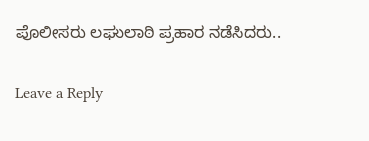ಪೊಲೀಸರು ಲಘುಲಾಠಿ ಪ್ರಹಾರ ನಡೆಸಿದರು..

Leave a Reply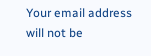Your email address will not be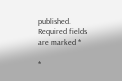published. Required fields are marked *

*